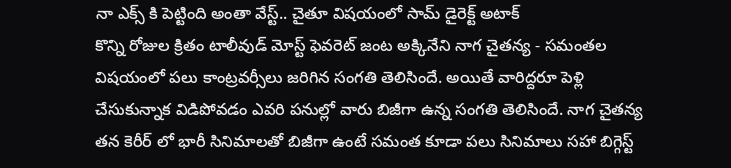నా ఎక్స్ కి పెట్టింది అంతా వేస్ట్.. చైతూ విషయంలో సామ్ డైరెక్ట్ అటాక్
కొన్ని రోజుల క్రితం టాలీవుడ్ మోస్ట్ ఫెవరెట్ జంట అక్కినేని నాగ చైతన్య - సమంతల విషయంలో పలు కాంట్రవర్సీలు జరిగిన సంగతి తెలిసిందే. అయితే వారిద్దరూ పెళ్లి చేసుకున్నాక విడిపోవడం ఎవరి పనుల్లో వారు బిజీగా ఉన్న సంగతి తెలిసిందే. నాగ చైతన్య తన కెరీర్ లో భారీ సినిమాలతో బిజీగా ఉంటే సమంత కూడా పలు సినిమాలు సహా బిగ్గెస్ట్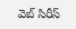వెబ్ సిరీస్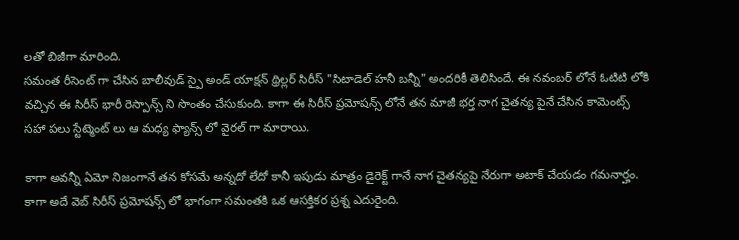లతో బిజీగా మారింది.
సమంత రీసెంట్ గా చేసిన బాలీవుడ్ స్పై అండ్ యాక్షన్ థ్రిల్లర్ సిరీస్ "సిటాడెల్ హనీ బన్నీ" అందరికీ తెలిసిందే. ఈ నవంబర్ లోనే ఓటిటి లోకి వచ్చిన ఈ సిరీస్ భారీ రెస్పాన్స్ ని సొంతం చేసుకుంది. కాగా ఈ సిరీస్ ప్రమోషన్స్ లోనే తన మాజీ భర్త నాగ చైతన్య పైనే చేసిన కామెంట్స్ సహా పలు స్టేట్మెంట్ లు ఆ మధ్య ఫ్యాన్స్ లో వైరల్ గా మారాయి.

కాగా అవన్నీ ఏమో నిజంగానే తన కోసమే అన్నదో లేదో కానీ ఇపుడు మాత్రం డైరెక్ట్ గానే నాగ చైతన్యపై నేరుగా అటాక్ చేయడం గమనార్హం. కాగా అదే వెబ్ సిరీస్ ప్రమోషన్స్ లో భాగంగా సమంతకి ఒక ఆసక్తికర ప్రశ్న ఎదురైంది.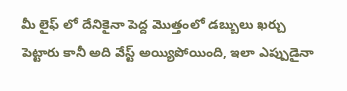మీ లైఫ్ లో దేనికైనా పెద్ద మొత్తంలో డబ్బులు ఖర్చు పెట్టారు కానీ అది వేస్ట్ అయ్యిపోయింది, ఇలా ఎప్పుడైనా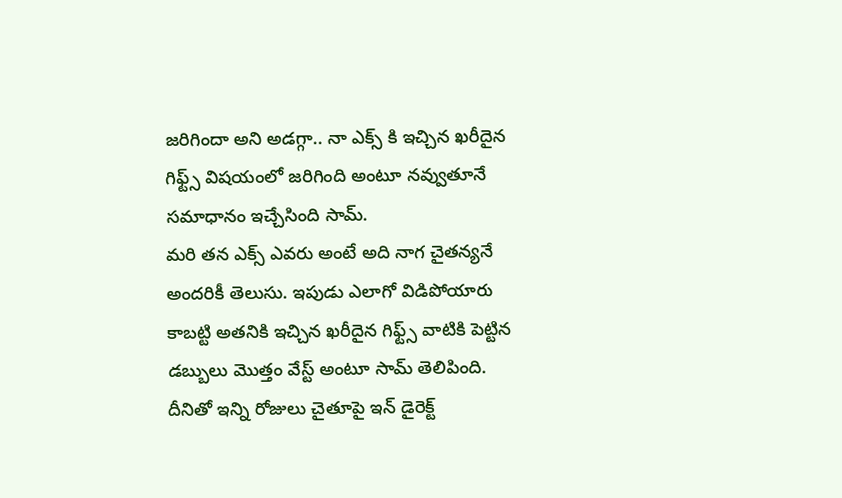జరిగిందా అని అడగ్గా.. నా ఎక్స్ కి ఇచ్చిన ఖరీదైన గిఫ్ట్స్ విషయంలో జరిగింది అంటూ నవ్వుతూనే సమాధానం ఇచ్చేసింది సామ్.
మరి తన ఎక్స్ ఎవరు అంటే అది నాగ చైతన్యనే అందరికీ తెలుసు. ఇపుడు ఎలాగో విడిపోయారు కాబట్టి అతనికి ఇచ్చిన ఖరీదైన గిఫ్ట్స్ వాటికి పెట్టిన డబ్బులు మొత్తం వేస్ట్ అంటూ సామ్ తెలిపింది. దీనితో ఇన్ని రోజులు చైతూపై ఇన్ డైరెక్ట్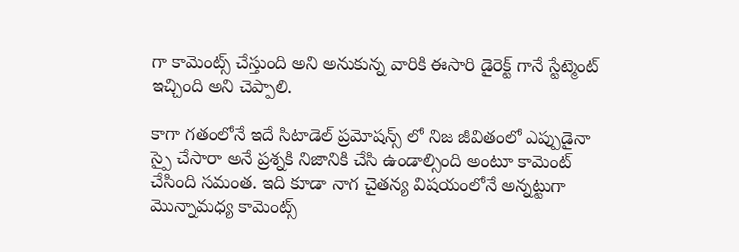గా కామెంట్స్ చేస్తుంది అని అనుకున్న వారికి ఈసారి డైరెక్ట్ గానే స్టేట్మెంట్ ఇచ్చింది అని చెప్పాలి.

కాగా గతంలోనే ఇదే సిటాడెల్ ప్రమోషన్స్ లో నిజ జీవితంలో ఎప్పుడైనా స్పై చేసారా అనే ప్రశ్నకి నిజానికి చేసి ఉండాల్సింది అంటూ కామెంట్ చేసింది సమంత. ఇది కూడా నాగ చైతన్య విషయంలోనే అన్నట్టుగా మొన్నామధ్య కామెంట్స్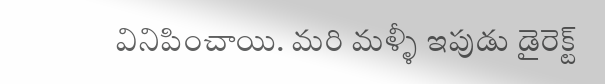వినిపించాయి. మరి మళ్ళీ ఇపుడు డైరెక్ట్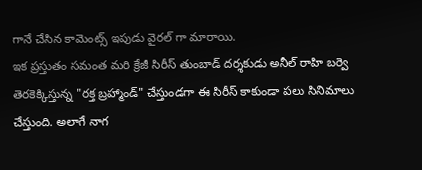గానే చేసిన కామెంట్స్ ఇపుడు వైరల్ గా మారాయి.
ఇక ప్రస్తుతం సమంత మరి క్రేజీ సిరీస్ తుంబాడ్ దర్శకుడు అనీల్ రాహి బర్వె తెరకెక్కిస్తున్న "రక్త బ్రహ్మాండ్" చేస్తుండగా ఈ సిరీస్ కాకుండా పలు సినిమాలు చేస్తుంది. అలాగే నాగ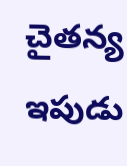చైతన్య ఇపుడు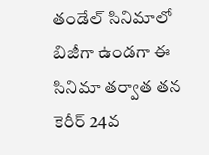తండేల్ సినిమాలో బిజీగా ఉండగా ఈ సినిమా తర్వాత తన కెరీర్ 24వ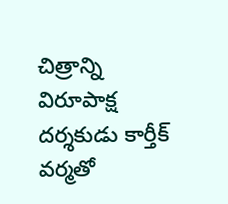చిత్రాన్ని విరూపాక్ష దర్శకుడు కార్తీక్ వర్మతో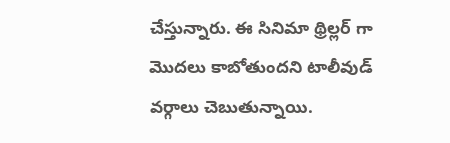చేస్తున్నారు. ఈ సినిమా థ్రిల్లర్ గా మొదలు కాబోతుందని టాలీవుడ్ వర్గాలు చెబుతున్నాయి.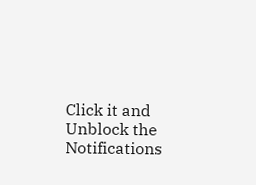Click it and Unblock the Notifications